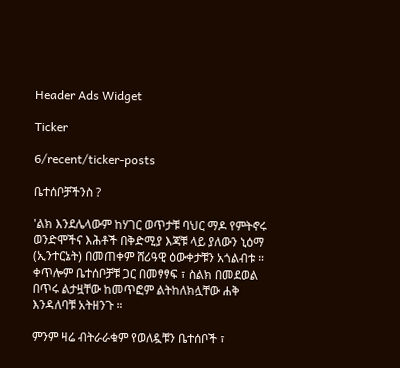Header Ads Widget

Ticker

6/recent/ticker-posts

ቤተሰቦቻችንስ ?

'ልክ እንደሌላውም ከሃገር ወጥታቹ ባህር ማዶ የምትኖሩ ወንድሞችና እሕቶች በቅድሚያ እጃቹ ላይ ያለውን ኒዕማ (ኢንተርኔት) በመጠቀም ሸሪዓዊ ዕውቀታቹን አጎልብቱ ።
ቀጥሎም ቤተሰቦቻቹ ጋር በመፃፃፍ ፣ ስልክ በመደወል በጥሩ ልታዟቸው ከመጥፎም ልትከለክሏቸው ሐቅ እንዳለባቹ አትዘንጉ ።

ምንም ዛሬ ብትራራቁም የወለዷቹን ቤተሰቦች ፣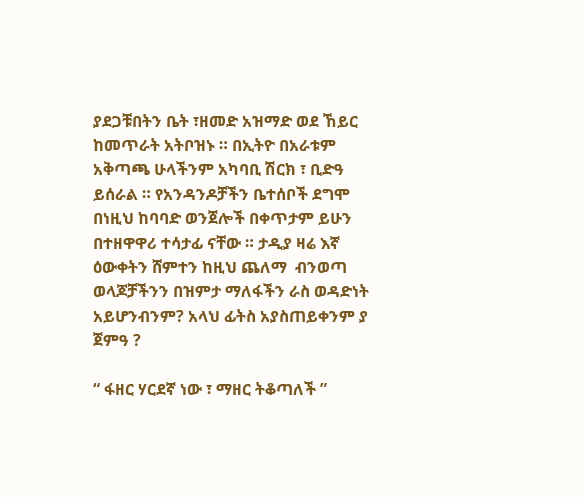ያደጋቹበትን ቤት ፣ዘመድ አዝማድ ወደ ኸይር ከመጥራት አትቦዝኑ ። በኢትዮ በአራቱም አቅጣጫ ሁላችንም አካባቢ ሽርክ ፣ ቢድዓ ይሰራል ። የአንዳንዶቻችን ቤተሰቦች ደግሞ በነዚህ ከባባድ ወንጀሎች በቀጥታም ይሁን በተዘዋዋሪ ተሳታፊ ናቸው ። ታዲያ ዛሬ እኛ ዕውቀትን ሸምተን ከዚህ ጨለማ  ብንወጣ ወላጆቻችንን በዝምታ ማለፋችን ራስ ወዳድነት አይሆንብንም? አላህ ፊትስ አያስጠይቀንም ያ ጀምዓ ?

“ ፋዘር ሃርደኛ ነው ፣ ማዘር ትቆጣለች ”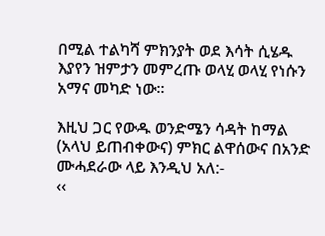በሚል ተልካሻ ምክንያት ወደ እሳት ሲሄዱ እያየን ዝምታን መምረጡ ወላሂ ወላሂ የነሱን አማና መካድ ነው።

እዚህ ጋር የውዱ ወንድሜን ሳዳት ከማል (አላህ ይጠብቀውና) ምክር ልዋሰውና በአንድ ሙሓደራው ላይ እንዲህ አለ:-
‹‹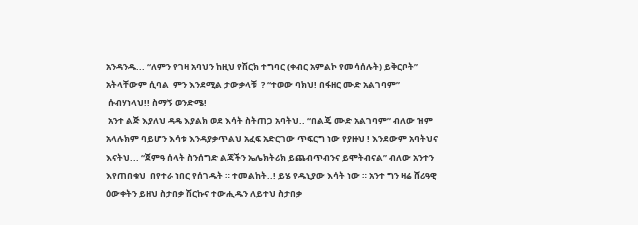አንዳንዱ... “ለምን የገዛ አባህን ከዚህ የሽርክ ተግባር (ቀብር አምልኮ የመሳሰሉት) ይቅርቦት” አትላቸውም ሲባል  ምን እንደሚል ታውቃላቹ  ? “ተወው ባክህ! በፋዘር ሙድ አልገባም”
 ሱብሃነላህ!! ስማኝ ወንድሜ!
 አንተ ልጅ እያለህ ዳዴ እያልክ ወደ እሳት ስትጠጋ አባትህ.. “በልጄ ሙድ አልገባም” ብለው ዝም አላሉክም ባይሆን እሳቱ እንዳያቃጥልህ አፈፍ አድርገው ጥፍርግ ነው የያዙህ ! እንደውም አባትህና እናትህ... “ጀምዓ ሰላት ስንሰግድ ልጃችን ኤሌክትሪክ ይጨብጥብንና ይሞትብናል” ብለው አንተን እየጠበቁህ  በየተራ ነበር የሰገዱት ። ተመልከት..! ይሄ የዱኒያው እሳት ነው ። አንተ ግን ዛሬ ሸሪዓዊ ዕውቀትን ይዘህ ስታበቃ ሽርኩና ተውሒዱን ለይተህ ስታበቃ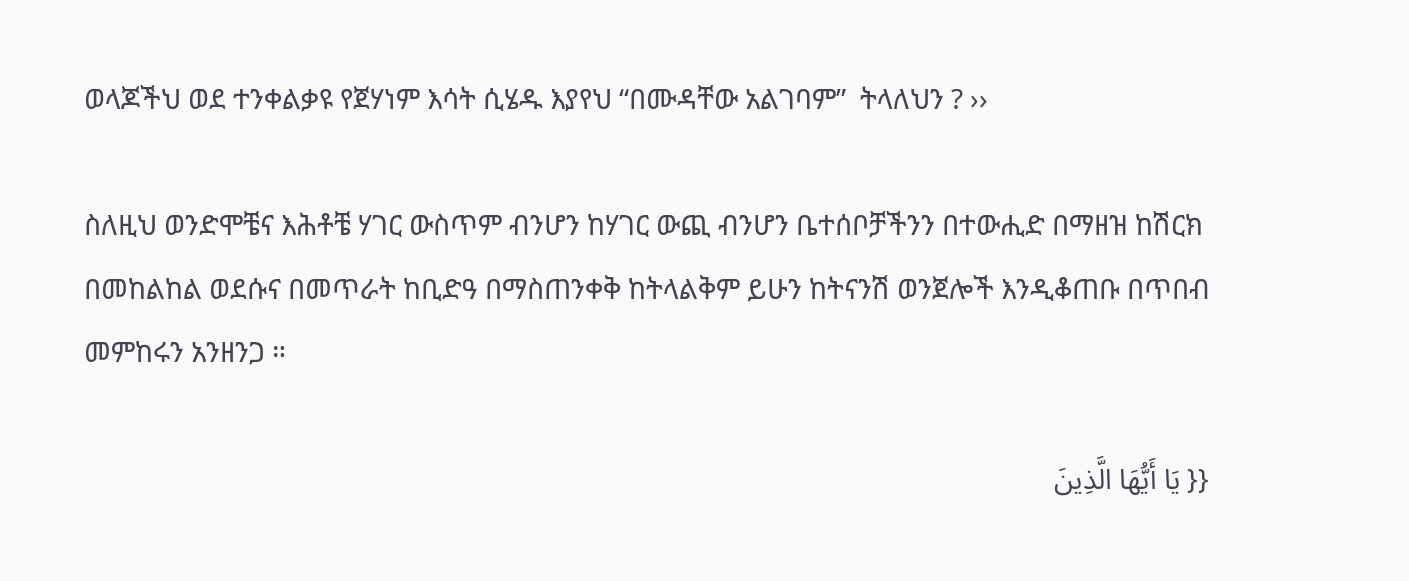ወላጆችህ ወደ ተንቀልቃዩ የጀሃነም እሳት ሲሄዱ እያየህ “በሙዳቸው አልገባም”  ትላለህን ? ››

ስለዚህ ወንድሞቼና እሕቶቼ ሃገር ውስጥም ብንሆን ከሃገር ውጪ ብንሆን ቤተሰቦቻችንን በተውሒድ በማዘዝ ከሽርክ በመከልከል ወደሱና በመጥራት ከቢድዓ በማስጠንቀቅ ከትላልቅም ይሁን ከትናንሽ ወንጀሎች እንዲቆጠቡ በጥበብ መምከሩን አንዘንጋ ።

{{ يَا أَيُّهَا الَّذِينَ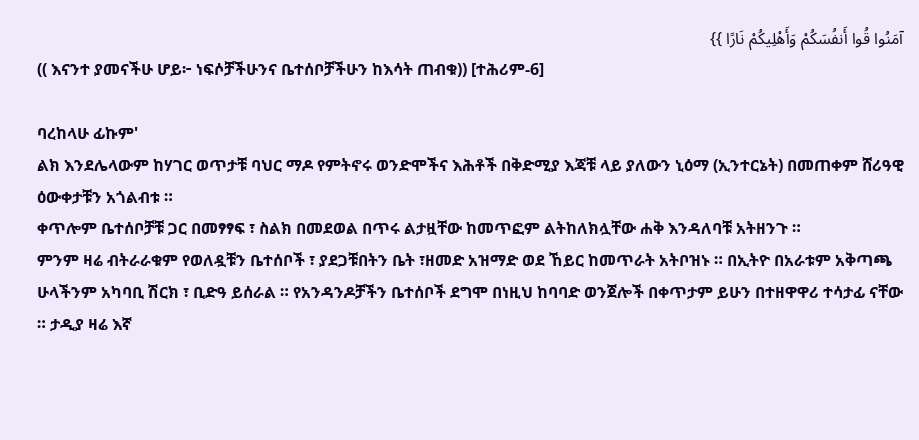آمَنُوا قُوا أَنفُسَكُمْ وَأَهْلِيكُمْ نَارًا }}
(( እናንተ ያመናችሁ ሆይ፦ ነፍሶቻችሁንና ቤተሰቦቻችሁን ከእሳት ጠብቁ)) [ተሕሪም-6]

ባረከላሁ ፊኩም'
ልክ እንደሌላውም ከሃገር ወጥታቹ ባህር ማዶ የምትኖሩ ወንድሞችና እሕቶች በቅድሚያ እጃቹ ላይ ያለውን ኒዕማ (ኢንተርኔት) በመጠቀም ሸሪዓዊ ዕውቀታቹን አጎልብቱ ።
ቀጥሎም ቤተሰቦቻቹ ጋር በመፃፃፍ ፣ ስልክ በመደወል በጥሩ ልታዟቸው ከመጥፎም ልትከለክሏቸው ሐቅ እንዳለባቹ አትዘንጉ ።
ምንም ዛሬ ብትራራቁም የወለዷቹን ቤተሰቦች ፣ ያደጋቹበትን ቤት ፣ዘመድ አዝማድ ወደ ኸይር ከመጥራት አትቦዝኑ ። በኢትዮ በአራቱም አቅጣጫ ሁላችንም አካባቢ ሽርክ ፣ ቢድዓ ይሰራል ። የአንዳንዶቻችን ቤተሰቦች ደግሞ በነዚህ ከባባድ ወንጀሎች በቀጥታም ይሁን በተዘዋዋሪ ተሳታፊ ናቸው ። ታዲያ ዛሬ እኛ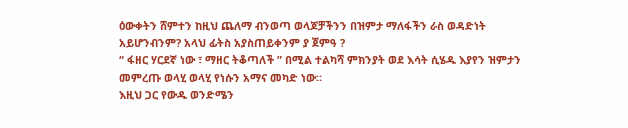ዕውቀትን ሸምተን ከዚህ ጨለማ ብንወጣ ወላጆቻችንን በዝምታ ማለፋችን ራስ ወዳድነት አይሆንብንም? አላህ ፊትስ አያስጠይቀንም ያ ጀምዓ ?
“ ፋዘር ሃርደኛ ነው ፣ ማዘር ትቆጣለች ” በሚል ተልካሻ ምክንያት ወደ እሳት ሲሄዱ እያየን ዝምታን መምረጡ ወላሂ ወላሂ የነሱን አማና መካድ ነው።
እዚህ ጋር የውዱ ወንድሜን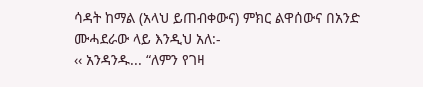ሳዳት ከማል (አላህ ይጠብቀውና) ምክር ልዋሰውና በአንድ ሙሓደራው ላይ እንዲህ አለ:-
‹‹ አንዳንዱ... “ለምን የገዛ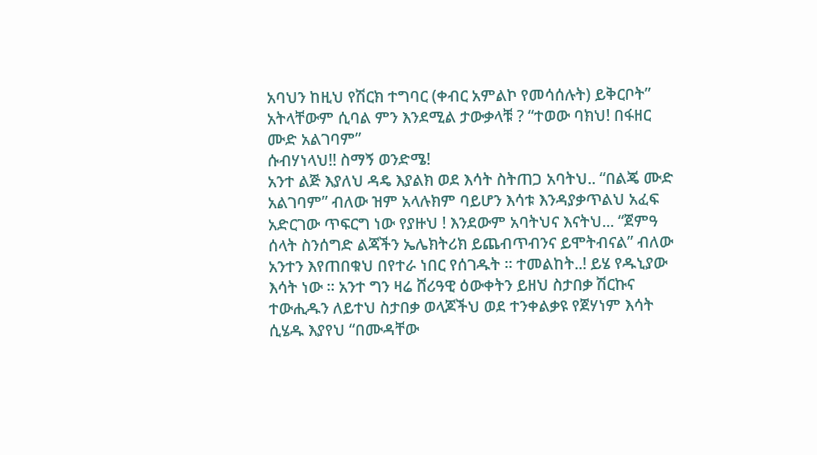አባህን ከዚህ የሽርክ ተግባር (ቀብር አምልኮ የመሳሰሉት) ይቅርቦት” አትላቸውም ሲባል ምን እንደሚል ታውቃላቹ ? “ተወው ባክህ! በፋዘር ሙድ አልገባም”
ሱብሃነላህ!! ስማኝ ወንድሜ!
አንተ ልጅ እያለህ ዳዴ እያልክ ወደ እሳት ስትጠጋ አባትህ.. “በልጄ ሙድ አልገባም” ብለው ዝም አላሉክም ባይሆን እሳቱ እንዳያቃጥልህ አፈፍ አድርገው ጥፍርግ ነው የያዙህ ! እንደውም አባትህና እናትህ... “ጀምዓ ሰላት ስንሰግድ ልጃችን ኤሌክትሪክ ይጨብጥብንና ይሞትብናል” ብለው አንተን እየጠበቁህ በየተራ ነበር የሰገዱት ። ተመልከት..! ይሄ የዱኒያው እሳት ነው ። አንተ ግን ዛሬ ሸሪዓዊ ዕውቀትን ይዘህ ስታበቃ ሽርኩና ተውሒዱን ለይተህ ስታበቃ ወላጆችህ ወደ ተንቀልቃዩ የጀሃነም እሳት ሲሄዱ እያየህ “በሙዳቸው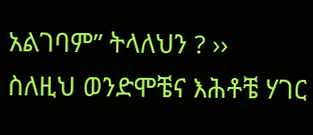አልገባም” ትላለህን ? ››
ስለዚህ ወንድሞቼና እሕቶቼ ሃገር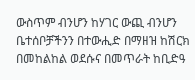ውስጥም ብንሆን ከሃገር ውጪ ብንሆን ቤተሰቦቻችንን በተውሒድ በማዘዝ ከሽርክ በመከልከል ወደሱና በመጥራት ከቢድዓ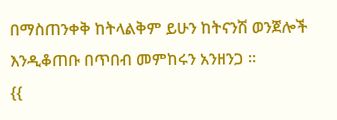በማስጠንቀቅ ከትላልቅም ይሁን ከትናንሽ ወንጀሎች እንዲቆጠቡ በጥበብ መምከሩን አንዘንጋ ።
{{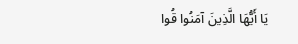يَا أَيُّهَا الَّذِينَ آمَنُوا قُوا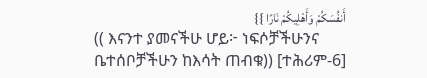أَنفُسَكُمْ وَأَهْلِيكُمْ نَارًا }}
(( እናንተ ያመናችሁ ሆይ፦ ነፍሶቻችሁንና ቤተሰቦቻችሁን ከእሳት ጠብቁ)) [ተሕሪም-6]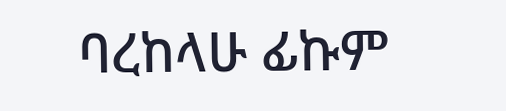ባረከላሁ ፊኩም